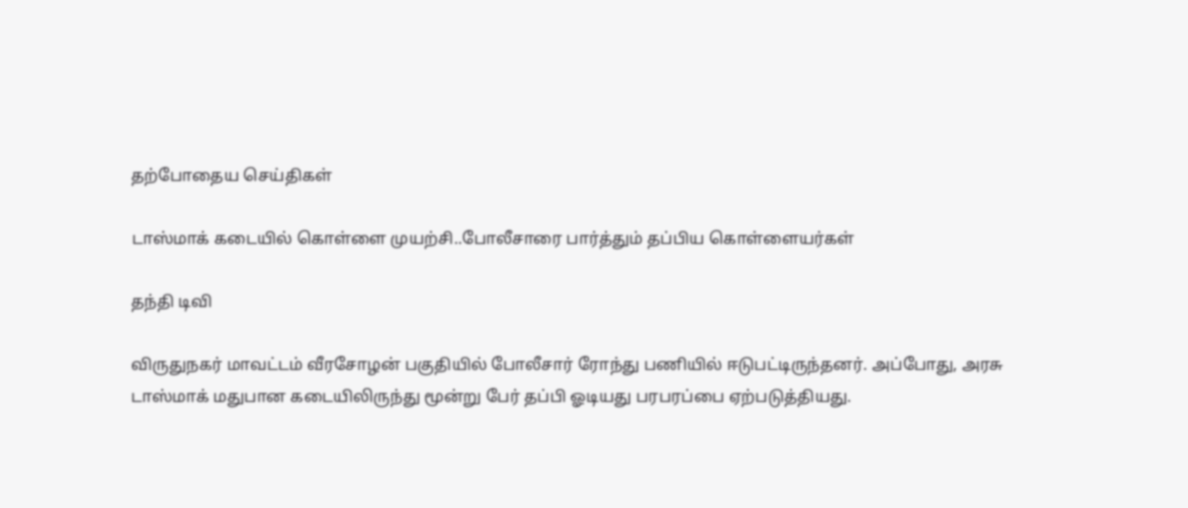தற்போதைய செய்திகள்

டாஸ்மாக் கடையில் கொள்ளை முயற்சி..போலீசாரை பார்த்தும் தப்பிய கொள்ளையர்கள்

தந்தி டிவி

விருதுநகர் மாவட்டம் வீரசோழன் பகுதியில் போலீசார் ரோந்து பணியில் ஈடுபட்டிருந்தனர். அப்போது, அரசு டாஸ்மாக் மதுபான கடையிலிருந்து மூன்று பேர் தப்பி ஓடியது பரபரப்பை ஏற்படுத்தியது.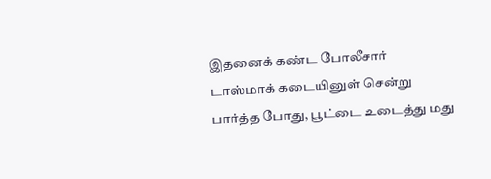இதனைக் கண்ட போலீசார் டாஸ்மாக் கடையினுள் சென்று பார்த்த போது, பூட்டை உடைத்து மது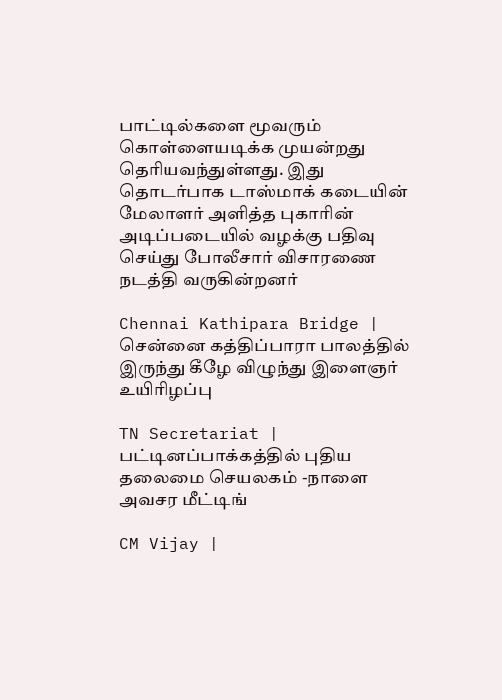பாட்டில்களை மூவரும் கொள்ளையடிக்க முயன்றது தெரியவந்துள்ளது. இது தொடர்பாக டாஸ்மாக் கடையின் மேலாளர் அளித்த புகாரின் அடிப்படையில் வழக்கு பதிவு செய்து போலீசார் விசாரணை நடத்தி வருகின்றனர்

Chennai Kathipara Bridge | சென்னை கத்திப்பாரா பாலத்தில் இருந்து கீழே விழுந்து இளைஞர் உயிரிழப்பு

TN Secretariat | பட்டினப்பாக்கத்தில் புதிய தலைமை செயலகம் -நாளை அவசர மீட்டிங்

CM Vijay |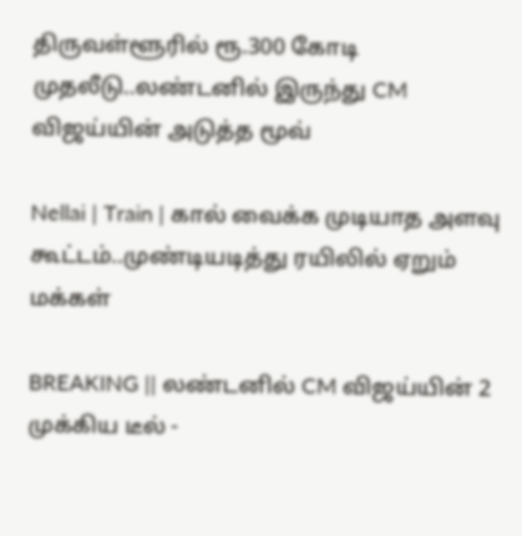திருவள்ளூரில் ரூ.300 கோடி முதலீடு..லண்டனில் இருந்து CM விஜய்யின் அடுத்த மூவ்

Nellai | Train | கால் வைக்க முடியாத அளவு கூட்டம்..முண்டியடித்து ரயிலில் ஏறும் மக்கள்

BREAKING || லண்டனில் CM விஜய்யின் 2 முக்கிய டீல் -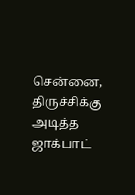சென்னை, திருச்சிக்கு அடித்த ஜாக்பாட்